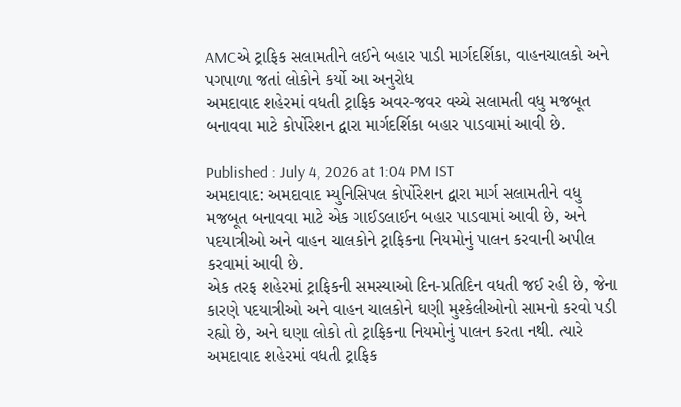AMCએ ટ્રાફિક સલામતીને લઈને બહાર પાડી માર્ગદર્શિકા, વાહનચાલકો અને પગપાળા જતાં લોકોને કર્યો આ અનુરોધ
અમદાવાદ શહેરમાં વધતી ટ્રાફિક અવર-જવર વચ્ચે સલામતી વધુ મજબૂત બનાવવા માટે કોર્પોરેશન દ્વારા માર્ગદર્શિકા બહાર પાડવામાં આવી છે.

Published : July 4, 2026 at 1:04 PM IST
અમદાવાદ: અમદાવાદ મ્યુનિસિપલ કોર્પોરેશન દ્વારા માર્ગ સલામતીને વધુ મજબૂત બનાવવા માટે એક ગાઈડલાઈન બહાર પાડવામાં આવી છે, અને પદયાત્રીઓ અને વાહન ચાલકોને ટ્રાફિકના નિયમોનું પાલન કરવાની અપીલ કરવામાં આવી છે.
એક તરફ શહેરમાં ટ્રાફિકની સમસ્યાઓ દિન-પ્રતિદિન વધતી જઈ રહી છે, જેના કારણે પદયાત્રીઓ અને વાહન ચાલકોને ઘણી મુશ્કેલીઓનો સામનો કરવો પડી રહ્યો છે, અને ઘણા લોકો તો ટ્રાફિકના નિયમોનું પાલન કરતા નથી. ત્યારે અમદાવાદ શહેરમાં વધતી ટ્રાફિક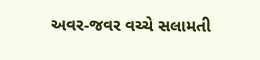અવર-જવર વચ્ચે સલામતી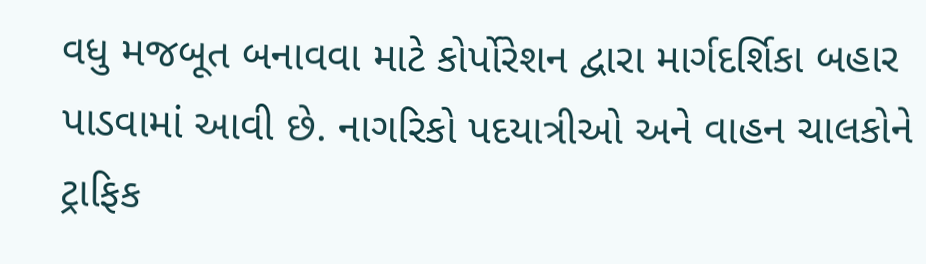વધુ મજબૂત બનાવવા માટે કોર્પોરેશન દ્વારા માર્ગદર્શિકા બહાર પાડવામાં આવી છે. નાગરિકો પદયાત્રીઓ અને વાહન ચાલકોને ટ્રાફિક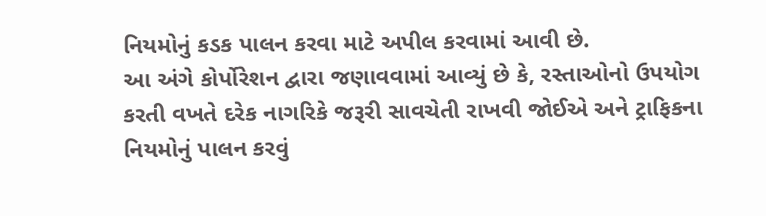નિયમોનું કડક પાલન કરવા માટે અપીલ કરવામાં આવી છે.
આ અંગે કોર્પોરેશન દ્વારા જણાવવામાં આવ્યું છે કે, રસ્તાઓનો ઉપયોગ કરતી વખતે દરેક નાગરિકે જરૂરી સાવચેતી રાખવી જોઈએ અને ટ્રાફિકના નિયમોનું પાલન કરવું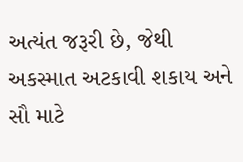અત્યંત જરૂરી છે, જેથી અકસ્માત અટકાવી શકાય અને સૌ માટે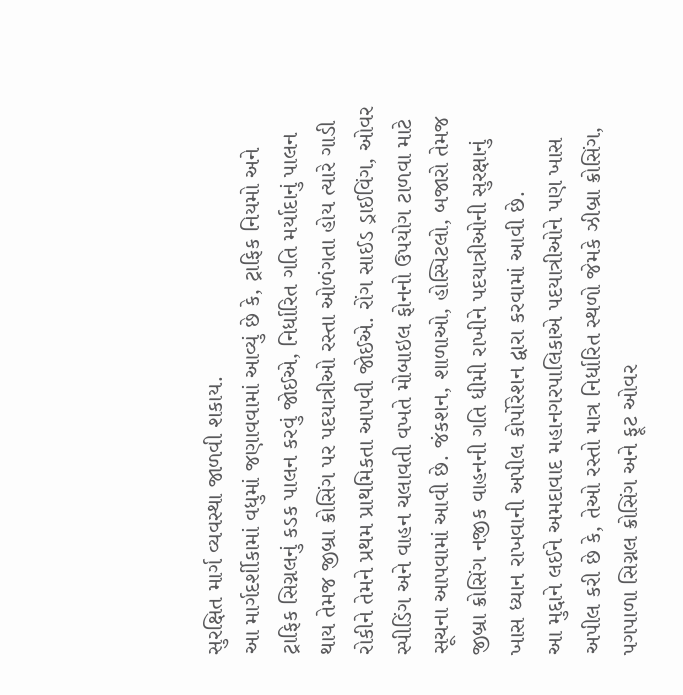સુરક્ષિત માર્ગ વ્યવસ્થા જાળવી શકાય.
આ માર્ગદર્શીકામાં વધુમાં જણાવવામાં આવ્યું છે કે, ટ્રાફિક નિયમો અને ટ્રાફિક સિગ્નલનું કડક પાલન કરવું જોઈએ, નિર્ધારિત ગતિ મર્યાદાનું પાલન થાય તેમજ જીબ્રા ક્રોસિંગ પર પદયાત્રીઓ રસ્તા ઓળંગતા હોય ત્યારે ગાડી રોકીને તેમને પ્રથમ પ્રાથમિકતા આપવી જોઈએ. રોંગ સાઈડ ડ્રાઈવિંગ, ઓવર સ્પીડિંગ અને વાહન ચલાવતી વખતે મોબાઇલ ફોનનો ઉપયોગ ટાળવા માટે સૂચના આપવામાં આવી છે. જંકશન, શાળાઓ, હોસ્પિટલો, બજારો તેમજ જીબ્રા ક્રોસિંગ નજીક વાહનની ગતિ ધીમી રાખીને પદયાત્રીઓની સુરક્ષાનું ખાસ ધ્યાન રાખવાની અપીલ કોર્પોરેશન દ્વારા કરવામાં આવી છે.
આ મુદ્દાને લઈને અમદાવાદ મહાનગરપાલિકાએ પદયાત્રીઓને પણ ખાસ અપીલ કરી છે કે, તેઓ રસ્તો માત્ર નિર્ધારિત સ્થળો જેમકે ઝીબ્રા ક્રોસિંગ, પગપાળા સિગ્નલ ક્રોસિંગ અને ફૂટ ઓવર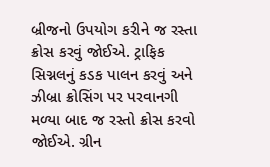બ્રીજનો ઉપયોગ કરીને જ રસ્તા ક્રોસ કરવું જોઈએ. ટ્રાફિક સિગ્નલનું કડક પાલન કરવું અને ઝીબ્રા ક્રોસિંગ પર પરવાનગી મળ્યા બાદ જ રસ્તો ક્રોસ કરવો જોઈએ. ગ્રીન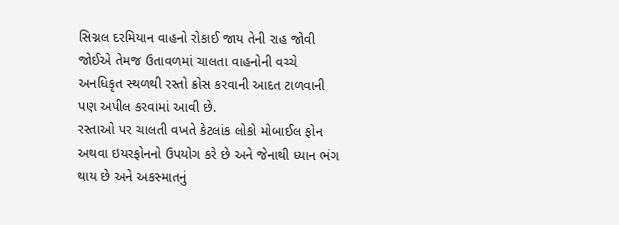સિગ્નલ દરમિયાન વાહનો રોકાઈ જાય તેની રાહ જોવી જોઈએ તેમજ ઉતાવળમાં ચાલતા વાહનોની વચ્ચે અનધિકૃત સ્થળથી રસ્તો ક્રોસ કરવાની આદત ટાળવાની પણ અપીલ કરવામાં આવી છે.
રસ્તાઓ પર ચાલતી વખતે કેટલાંક લોકો મોબાઈલ ફોન અથવા ઇયરફોનનો ઉપયોગ કરે છે અને જેનાથી ધ્યાન ભંગ થાય છે અને અકસ્માતનું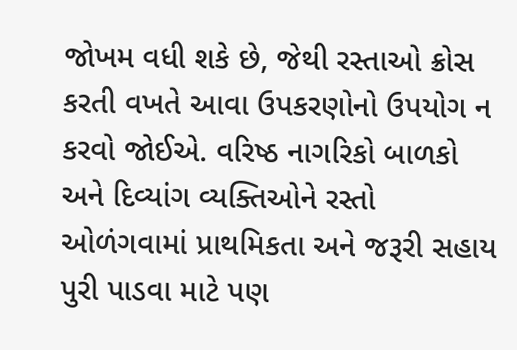જોખમ વધી શકે છે, જેથી રસ્તાઓ ક્રોસ કરતી વખતે આવા ઉપકરણોનો ઉપયોગ ન કરવો જોઈએ. વરિષ્ઠ નાગરિકો બાળકો અને દિવ્યાંગ વ્યક્તિઓને રસ્તો ઓળંગવામાં પ્રાથમિકતા અને જરૂરી સહાય પુરી પાડવા માટે પણ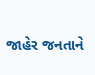જાહેર જનતાને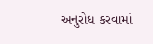અનુરોધ કરવામાં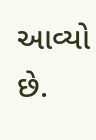આવ્યો છે.